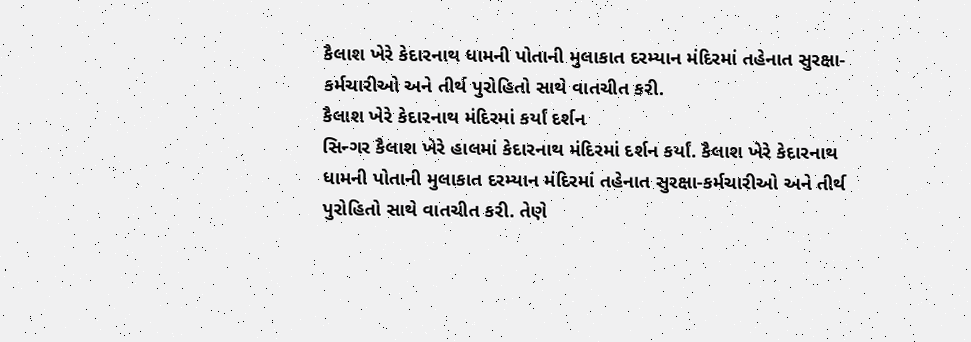કૈલાશ ખેરે કેદારનાથ ધામની પોતાની મુલાકાત દરમ્યાન મંદિરમાં તહેનાત સુરક્ષા-કર્મચારીઓ અને તીર્થ પુરોહિતો સાથે વાતચીત કરી.
કૈલાશ ખેરે કેદારનાથ મંદિરમાં કર્યાં દર્શન
સિન્ગર કૈલાશ ખેરે હાલમાં કેદારનાથ મંદિરમાં દર્શન કર્યાં. કૈલાશ ખેરે કેદારનાથ ધામની પોતાની મુલાકાત દરમ્યાન મંદિરમાં તહેનાત સુરક્ષા-કર્મચારીઓ અને તીર્થ પુરોહિતો સાથે વાતચીત કરી. તેણે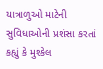યાત્રાળુઓ માટેની સુવિધાઓની પ્રશંસા કરતાં કહ્યું કે મુશ્કેલ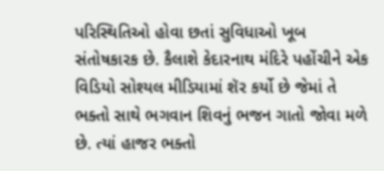પરિસ્થિતિઓ હોવા છતાં સુવિધાઓ ખૂબ સંતોષકારક છે. કૈલાશે કેદારનાથ મંદિરે પહોંચીને એક વિડિયો સોશ્યલ મીડિયામાં શૅર કર્યો છે જેમાં તે ભક્તો સાથે ભગવાન શિવનું ભજન ગાતો જોવા મળે છે. ત્યાં હાજર ભક્તો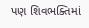પણ શિવભક્તિમાં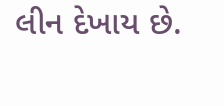લીન દેખાય છે.